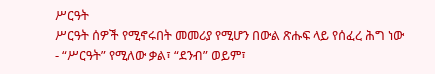ሥርዓት
ሥርዓት ሰዎች የሚኖሩበት መመሪያ የሚሆን በውል ጽሑፍ ላይ የሰፈረ ሕግ ነው
- “ሥርዓት” የሚለው ቃል፣ “ደንብ” ወይም፣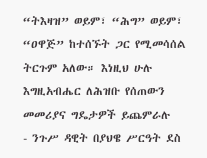“ትእዛዝ” ወይም፣ “ሕግ” ወይም፣ “ዐዋጅ” ከተሰኙት ጋር የሚመሳሰል ትርጉም አለው። እነዚህ ሁሉ እግዚአብሔር ለሕዝቡ የሰጠውን መመሪያና ግዴታዎች ይጨምራሉ
- ንጉሥ ዳዊት በያህዌ ሥርዓት ደስ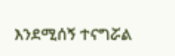እንደሚሰኝ ተናግሯል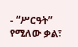- “ሥርዓት” የሚለው ቃል፣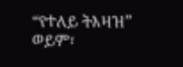“የተለይ ትእዛዝ” ወይም፣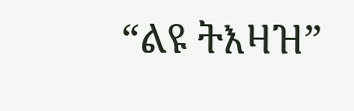“ልዩ ትእዛዝ”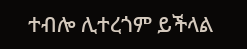ተብሎ ሊተረጎም ይችላል